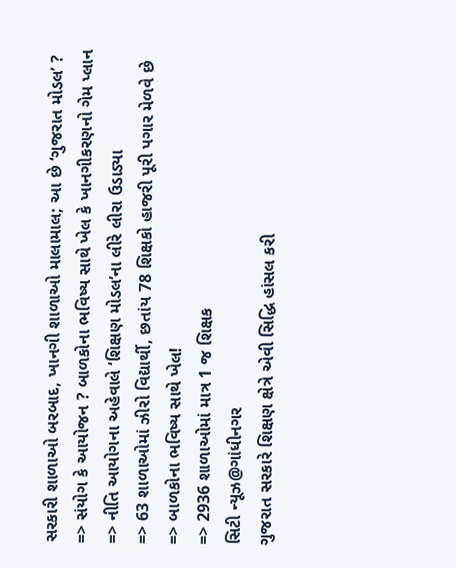સરકારી શાળાઓ બરબાદ, ખાનગી શાળાઓ માલામાલ; આ છે ‘ગુજરાત મોડલ’ ?
=> સંયોગ કે આયોજન ? બાળકોના ભવિષ્ય સાથે ખેલ કે ખાનગીકરણનો ગેમ પ્લાન
=> નીતિ આયોગના અહેવાલે ‘શિક્ષણ મોડલ’ના લીરે લીરા ઉડાડ્યા
=> 63 શાળાઓમાં ઝીરો વિદ્યાર્થી, છતાંય 78 શિક્ષકો હાજરી પૂરી પગાર મેળવે છે
=> બાળકોના ભવિષ્ય સાથે ખેલ!
=> 2936 શાળાઓમાં માત્ર 1 જ શિક્ષક
સિટી ન્યૂઝ@ગાંધીનગર
ગુજરાત સરકારે શિક્ષણ ક્ષેત્રે એવી સિદ્ધિ હાંસલ કરી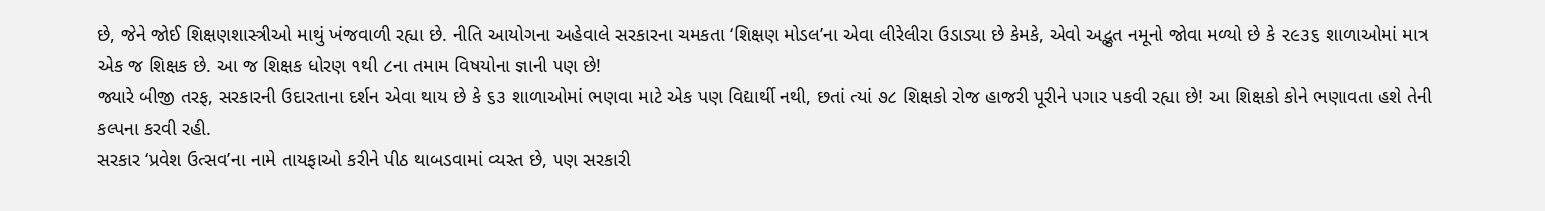છે, જેને જોઈ શિક્ષણશાસ્ત્રીઓ માથું ખંજવાળી રહ્યા છે. નીતિ આયોગના અહેવાલે સરકારના ચમકતા ‘શિક્ષણ મોડલ’ના એવા લીરેલીરા ઉડાડ્યા છે કેમકે, એવો અદ્ભુત નમૂનો જોવા મળ્યો છે કે ૨૯૩૬ શાળાઓમાં માત્ર એક જ શિક્ષક છે. આ જ શિક્ષક ધોરણ ૧થી ૮ના તમામ વિષયોના જ્ઞાની પણ છે!
જ્યારે બીજી તરફ, સરકારની ઉદારતાના દર્શન એવા થાય છે કે ૬૩ શાળાઓમાં ભણવા માટે એક પણ વિદ્યાર્થી નથી, છતાં ત્યાં ૭૮ શિક્ષકો રોજ હાજરી પૂરીને પગાર પકવી રહ્યા છે! આ શિક્ષકો કોને ભણાવતા હશે તેની કલ્પના કરવી રહી.
સરકાર ‘પ્રવેશ ઉત્સવ’ના નામે તાયફાઓ કરીને પીઠ થાબડવામાં વ્યસ્ત છે, પણ સરકારી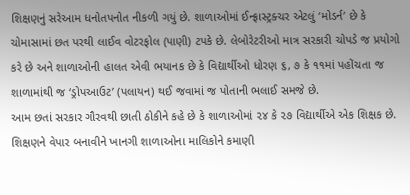શિક્ષણનું સરેઆમ ધનોતપનોત નીકળી ગયું છે. શાળાઓમાં ઈન્ફ્રાસ્ટ્રક્ચર એટલું ‘મોડર્ન’ છે કે ચોમાસામાં છત પરથી લાઈવ વોટરફોલ (પાણી) ટપકે છે. લેબોરેટરીઓ માત્ર સરકારી ચોપડે જ પ્રયોગો કરે છે અને શાળાઓની હાલત એવી ભયાનક છે કે વિદ્યાર્થીઓ ધોરણ ૬, ૭ કે ૧૧માં પહોંચતા જ શાળામાંથી જ ‘ડ્રોપઆઉટ’ (પલાયન) થઈ જવામાં જ પોતાની ભલાઈ સમજે છે.
આમ છતાં સરકાર ગૌરવથી છાતી ઠોકીને કહે છે કે શાળાઓમાં ૨૪ કે ૨૭ વિદ્યાર્થીએ એક શિક્ષક છે. શિક્ષણને વેપાર બનાવીને ખાનગી શાળાઓના માલિકોને કમાણી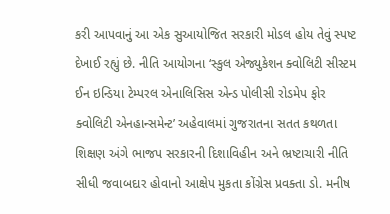કરી આપવાનું આ એક સુઆયોજિત સરકારી મોડલ હોય તેવું સ્પષ્ટ દેખાઈ રહ્યું છે. નીતિ આયોગના ‘સ્કુલ એજ્યુકેશન ક્વોલિટી સીસ્ટમ ઈન ઇન્ડિયા ટેમ્પરલ એનાલિસિસ એન્ડ પોલીસી રોડમેપ ફોર ક્વોલિટી એનહાન્સમેન્ટ’ અહેવાલમાં ગુજરાતના સતત કથળતા શિક્ષણ અંગે ભાજપ સરકારની દિશાવિહીન અને ભ્રષ્ટાચારી નીતિ સીધી જવાબદાર હોવાનો આક્ષેપ મુકતા કોંગ્રેસ પ્રવક્તા ડો. મનીષ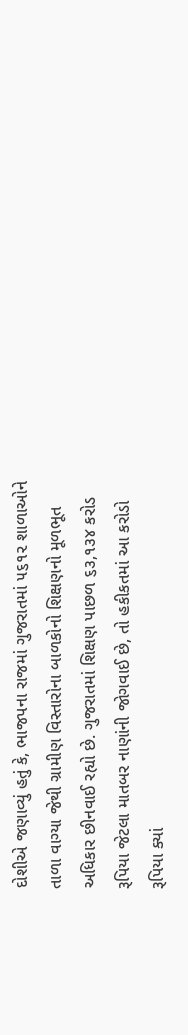દોશીએ જણાવ્યું હતું કે, ભાજપના રાજમાં ગુજરાતમાં ૫૬૧૨ શાળાઓને તાળા વાગ્યા જેથી ગ્રામીણ વિસ્તારોના બાળકોનો શિક્ષણનો મૂળભૂત અધિકાર છીનવાઈ રહ્યો છે. ગુજરાતમાં શિક્ષણ પાછળ ૬૩,૧૩૪ કરોડ રૂપિયા જેટલા માતબર નાણાંની જોગવાઈ છે, તો હકીકતમાં આ કરોડો રૂપિયા ક્યાં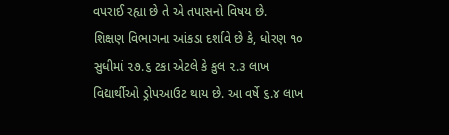વપરાઈ રહ્યા છે તે એ તપાસનો વિષય છે.
શિક્ષણ વિભાગના આંકડા દર્શાવે છે કે, ધોરણ ૧૦ સુધીમાં ૨૭.૬ ટકા એટલે કે કુલ ૨.૩ લાખ વિદ્યાર્થીઓ ડ્રોપઆઉટ થાય છે. આ વર્ષે ૬.૪ લાખ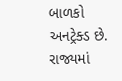બાળકો અનટ્રેક્ડ છે. રાજ્યમાં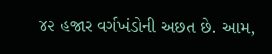૪૨ હજાર વર્ગખંડોની અછત છે. આમ,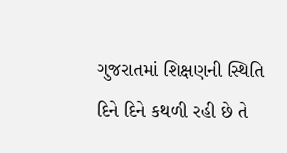ગુજરાતમાં શિક્ષણની સ્થિતિ દિને દિને કથળી રહી છે તે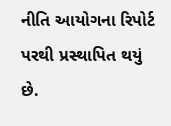નીતિ આયોગના રિપોર્ટ પરથી પ્રસ્થાપિત થયું છે.